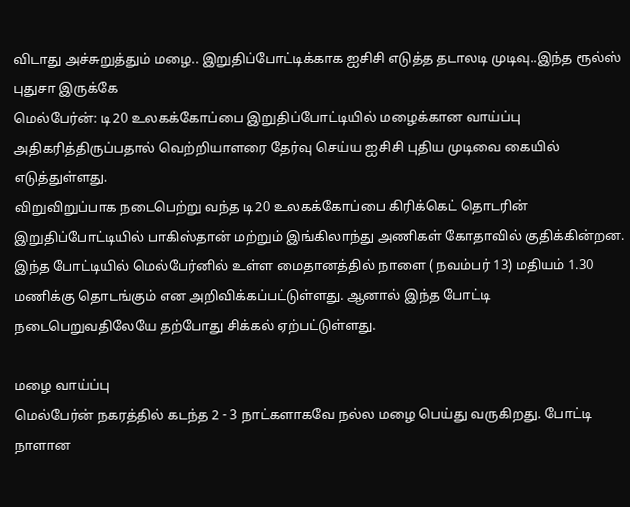விடாது அச்சுறுத்தும் மழை.. இறுதிப்போட்டிக்காக ஐசிசி எடுத்த தடாலடி முடிவு..இந்த ரூல்ஸ் புதுசா இருக்கே
மெல்பேர்ன்: டி20 உலகக்கோப்பை இறுதிப்போட்டியில் மழைக்கான வாய்ப்பு அதிகரித்திருப்பதால் வெற்றியாளரை தேர்வு செய்ய ஐசிசி புதிய முடிவை கையில் எடுத்துள்ளது.
விறுவிறுப்பாக நடைபெற்று வந்த டி20 உலகக்கோப்பை கிரிக்கெட் தொடரின் இறுதிப்போட்டியில் பாகிஸ்தான் மற்றும் இங்கிலாந்து அணிகள் கோதாவில் குதிக்கின்றன.
இந்த போட்டியில் மெல்பேர்னில் உள்ள மைதானத்தில் நாளை ( நவம்பர் 13) மதியம் 1.30 மணிக்கு தொடங்கும் என அறிவிக்கப்பட்டுள்ளது. ஆனால் இந்த போட்டி நடைபெறுவதிலேயே தற்போது சிக்கல் ஏற்பட்டுள்ளது.

மழை வாய்ப்பு
மெல்பேர்ன் நகரத்தில் கடந்த 2 - 3 நாட்களாகவே நல்ல மழை பெய்து வருகிறது. போட்டி நாளான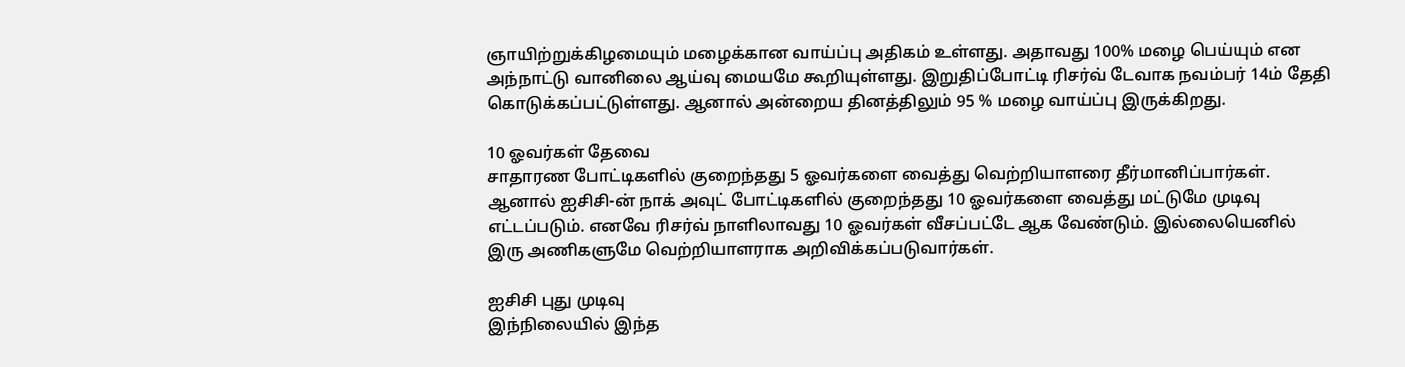ஞாயிற்றுக்கிழமையும் மழைக்கான வாய்ப்பு அதிகம் உள்ளது. அதாவது 100% மழை பெய்யும் என அந்நாட்டு வானிலை ஆய்வு மையமே கூறியுள்ளது. இறுதிப்போட்டி ரிசர்வ் டேவாக நவம்பர் 14ம் தேதி கொடுக்கப்பட்டுள்ளது. ஆனால் அன்றைய தினத்திலும் 95 % மழை வாய்ப்பு இருக்கிறது.

10 ஓவர்கள் தேவை
சாதாரண போட்டிகளில் குறைந்தது 5 ஓவர்களை வைத்து வெற்றியாளரை தீர்மானிப்பார்கள். ஆனால் ஐசிசி-ன் நாக் அவுட் போட்டிகளில் குறைந்தது 10 ஓவர்களை வைத்து மட்டுமே முடிவு எட்டப்படும். எனவே ரிசர்வ் நாளிலாவது 10 ஓவர்கள் வீசப்பட்டே ஆக வேண்டும். இல்லையெனில் இரு அணிகளுமே வெற்றியாளராக அறிவிக்கப்படுவார்கள்.

ஐசிசி புது முடிவு
இந்நிலையில் இந்த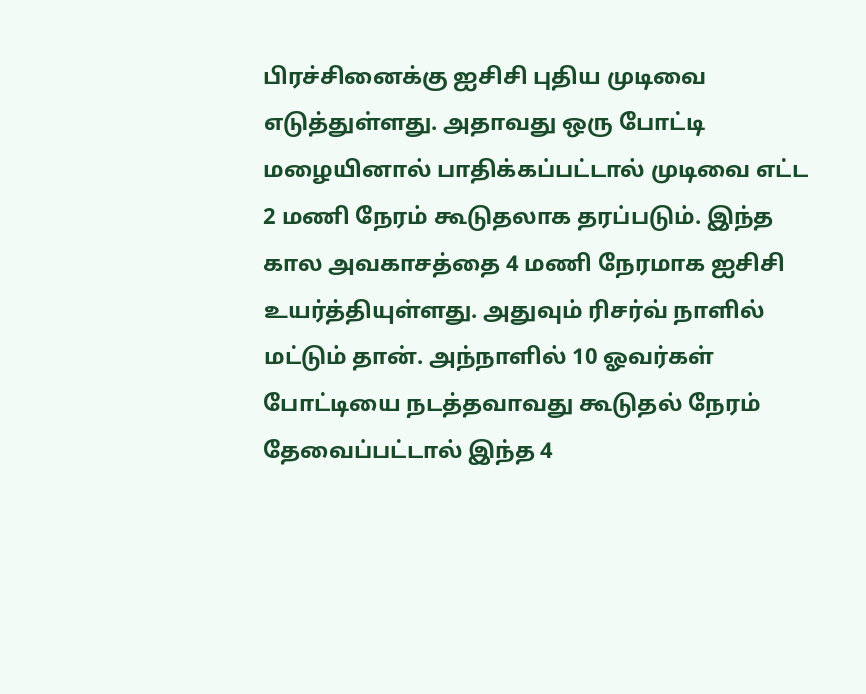பிரச்சினைக்கு ஐசிசி புதிய முடிவை எடுத்துள்ளது. அதாவது ஒரு போட்டி மழையினால் பாதிக்கப்பட்டால் முடிவை எட்ட 2 மணி நேரம் கூடுதலாக தரப்படும். இந்த கால அவகாசத்தை 4 மணி நேரமாக ஐசிசி உயர்த்தியுள்ளது. அதுவும் ரிசர்வ் நாளில் மட்டும் தான். அந்நாளில் 10 ஓவர்கள் போட்டியை நடத்தவாவது கூடுதல் நேரம் தேவைப்பட்டால் இந்த 4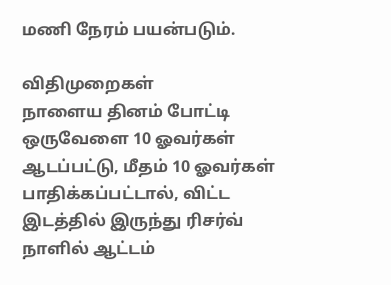மணி நேரம் பயன்படும்.

விதிமுறைகள்
நாளைய தினம் போட்டி ஒருவேளை 10 ஓவர்கள் ஆடப்பட்டு, மீதம் 10 ஓவர்கள் பாதிக்கப்பட்டால், விட்ட இடத்தில் இருந்து ரிசர்வ் நாளில் ஆட்டம்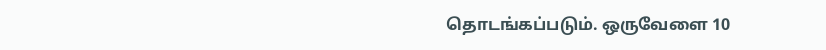தொடங்கப்படும். ஒருவேளை 10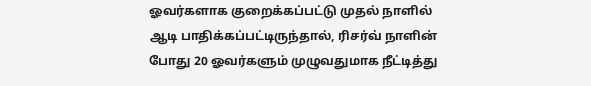ஓவர்களாக குறைக்கப்பட்டு முதல் நாளில் ஆடி பாதிக்கப்பட்டிருந்தால், ரிசர்வ் நாளின் போது 20 ஓவர்களும் முழுவதுமாக நீட்டித்து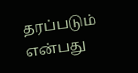தரப்படும் என்பது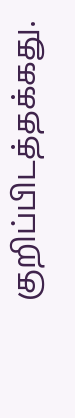குறிப்பிடத்தக்கது.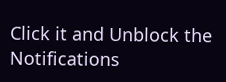Click it and Unblock the Notifications